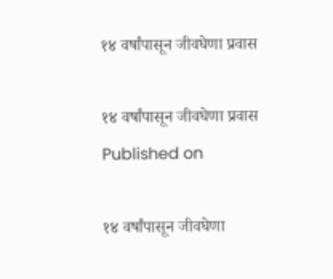१४ वर्षांपासून जीवघेणा प्रवास

१४ वर्षांपासून जीवघेणा प्रवास
Published on

१४ वर्षांपासून जीवघेणा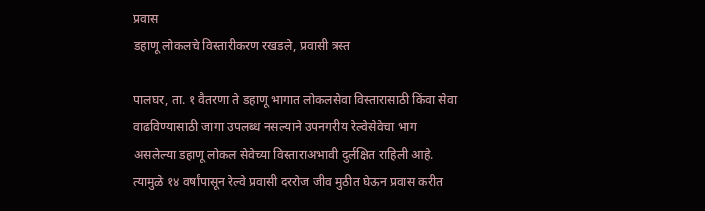प्रवास
डहाणू लोकलचे विस्तारीकरण रखडले, प्रवासी त्रस्त

पालघर, ता. १ वैतरणा ते डहाणू भागात लोकलसेवा विस्तारासाठी किंवा सेवा वाढविण्यासाठी जागा उपलब्ध नसल्याने उपनगरीय रेल्वेसेवेचा भाग असलेल्या डहाणू लोकल सेवेच्या विस्ताराअभावी दुर्लक्षित राहिली आहे. त्यामुळे १४ वर्षांपासून रेल्वे प्रवासी दररोज जीव मुठीत घेऊन प्रवास करीत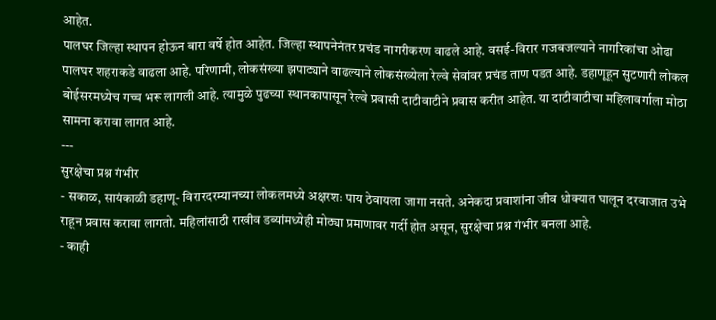आहेत.
पालघर जिल्हा स्थापन होऊन बारा वर्षे होत आहेत. जिल्हा स्थापनेनंतर प्रचंड नागरीकरण वाढले आहे. वसई-विरार गजबजल्याने नागरिकांचा ओढा पालघर शहराकडे वाढला आहे. परिणामी, लोकसंख्या झपाट्याने वाढल्याने लोकसंख्येला रेल्वे सेवांवर प्रचंड ताण पडत आहे. डहाणूहून सुटणारी लोकल बोईसरमध्येच गच्च भरू लागली आहे. त्यामुळे पुढच्या स्थानकापासून रेल्वे प्रवासी दाटीवाटीने प्रवास करीत आहेत. या दाटीवाटीचा महिलावर्गाला मोठा सामना करावा लागत आहे.
---
सुरक्षेचा प्रश्न गंभीर
- सकाळ, सायंकाळी डहाणू- विरारदरम्यानच्या लोकलमध्ये अक्षरशः पाय ठेवायला जागा नसते. अनेकदा प्रवाशांना जीव धोक्यात घालून दरवाजात उभे राहून प्रवास करावा लागतो. महिलांसाठी राखीव डब्यांमध्येही मोठ्या प्रमाणावर गर्दी होत असून, सुरक्षेचा प्रश्न गंभीर बनला आहे.
- काही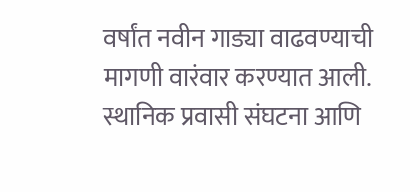वर्षांत नवीन गाड्या वाढवण्याची मागणी वारंवार करण्यात आली. स्थानिक प्रवासी संघटना आणि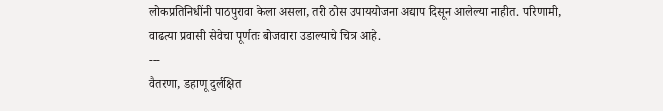लोकप्रतिनिधींनी पाठपुरावा केला असला, तरी ठोस उपाययोजना अद्याप दिसून आलेल्या नाहीत. परिणामी, वाढत्या प्रवासी सेवेचा पूर्णतः बोजवारा उडाल्याचे चित्र आहे.
---
वैतरणा, डहाणू दुर्लक्षित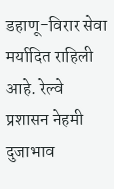डहाणू-विरार सेवा मर्यादित राहिली आहे. रेल्वे प्रशासन नेहमी दुजाभाव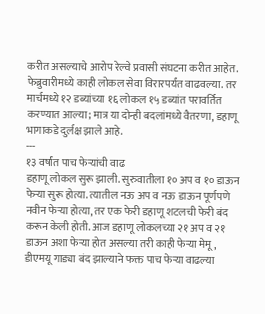करीत असल्याचे आरोप रेल्वे प्रवासी संघटना करीत आहेत. फेब्रुवारीमध्ये काही लोकल सेवा विरारपर्यंत वाढवल्या. तर मार्चमध्ये १२ डब्यांच्या १६ लोकल १५ डब्यांत परावर्तित करण्यात आल्या; मात्र या दोन्ही बदलांमध्ये वैतरणा, डहाणू भागाकडे दुर्लक्ष झाले आहे.
---
१३ वर्षांत पाच फेऱ्यांची वाढ
डहाणू लोकल सुरू झाली. सुरुवातीला १० अप व १० डाऊन फेऱ्या सुरू होत्या. त्यातील नऊ अप व नऊ डाऊन पूर्णपणे नवीन फेऱ्या होत्या, तर एक फेरी डहाणू शटलची फेरी बंद करून केली होती. आज डहाणू लोकलच्या २१ अप व २१ डाऊन अशा फेऱ्या होत असल्या तरी काही फेऱ्या मेमू, डीएमयू गाड्या बंद झाल्याने फक्त पाच फेऱ्या वाढल्या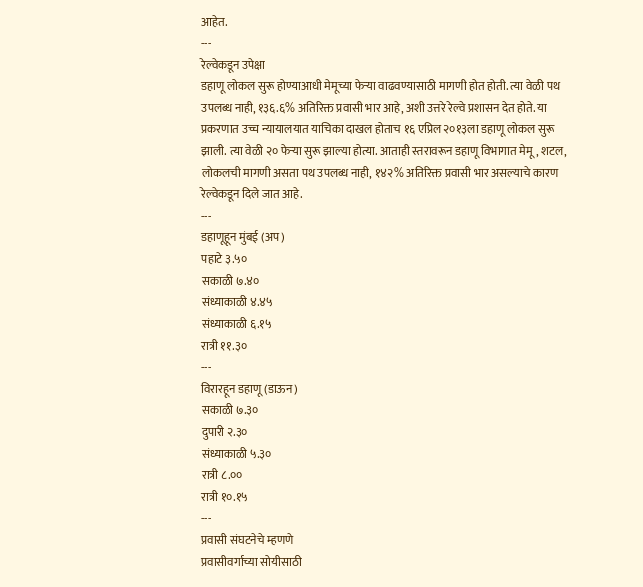आहेत.
---
रेल्वेकडून उपेक्षा
डहाणू लोकल सुरू होण्याआधी मेमूच्या फेऱ्या वाढवण्यासाठी मागणी होत होती. त्या वेळी पथ उपलब्ध नाही, १३६.६% अतिरिक्त प्रवासी भार आहे, अशी उत्तरे रेल्वे प्रशासन देत होते. या प्रकरणात उच्च न्यायालयात याचिका दाखल होताच १६ एप्रिल २०१३ला डहाणू लोकल सुरू झाली. त्या वेळी २० फेऱ्या सुरू झाल्या होत्या. आताही स्तरावरून डहाणू विभागात मेमू, शटल, लोकलची मागणी असता पथ उपलब्ध नाही, १४२% अतिरिक्त प्रवासी भार असल्याचे कारण रेल्वेकडून दिले जात आहे.
---
डहाणूहून मुंबई (अप)
पहाटे ३.५०
सकाळी ७.४०
संध्याकाळी ४.४५
संध्याकाळी ६.१५
रात्री ११.३०
---
विरारहून डहाणू (डाऊन)
सकाळी ७.३०
दुपारी २.३०
संध्याकाळी ५.३०
रात्री ८.००
रात्री १०.१५
---
प्रवासी संघटनेचे म्हणणे
प्रवासीवर्गाच्या सोयीसाठी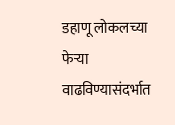डहाणू लोकलच्या फेऱ्या वाढविण्यासंदर्भात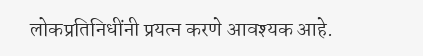लोकप्रतिनिधींनी प्रयत्न करणे आवश्यक आहे.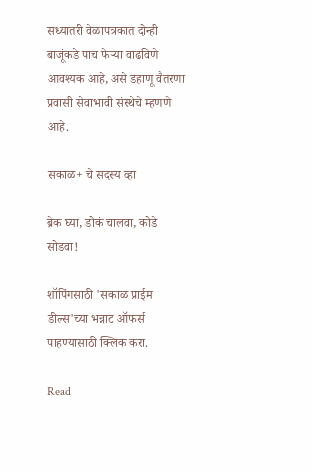सध्यातरी वेळापत्रकात दोन्ही बाजूंकडे पाच फेऱ्या वाढविणे आवश्यक आहे, असे डहाणू वैतरणा प्रवासी सेवाभावी संस्थेचे म्हणणे आहे.

सकाळ+ चे सदस्य व्हा

ब्रेक घ्या, डोकं चालवा, कोडे सोडवा!

शॉपिंगसाठी 'सकाळ प्राईम डील्स'च्या भन्नाट ऑफर्स पाहण्यासाठी क्लिक करा.

Read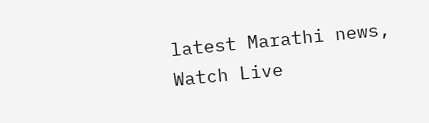latest Marathi news, Watch Live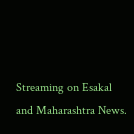Streaming on Esakal and Maharashtra News.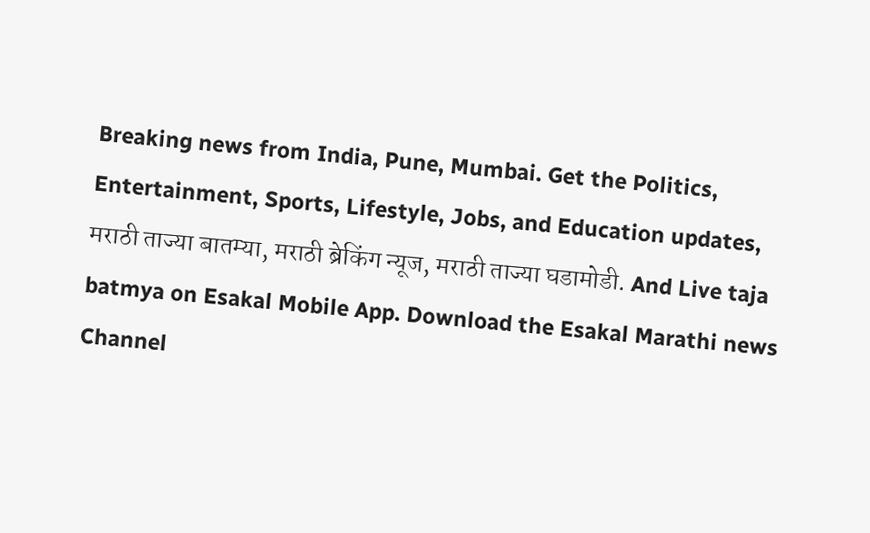Breaking news from India, Pune, Mumbai. Get the Politics, Entertainment, Sports, Lifestyle, Jobs, and Education updates, मराठी ताज्या बातम्या, मराठी ब्रेकिंग न्यूज, मराठी ताज्या घडामोडी. And Live taja batmya on Esakal Mobile App. Download the Esakal Marathi news Channel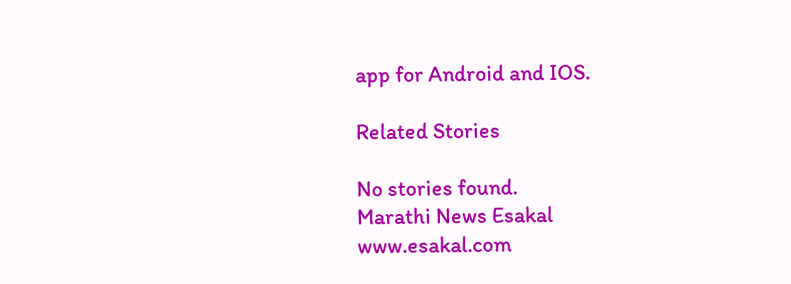app for Android and IOS.

Related Stories

No stories found.
Marathi News Esakal
www.esakal.com